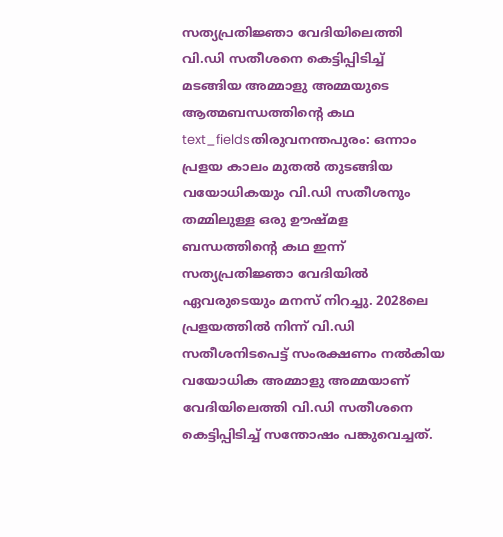സത്യപ്രതിജ്ഞാ വേദിയിലെത്തി വി.ഡി സതീശനെ കെട്ടിപ്പിടിച്ച് മടങ്ങിയ അമ്മാളു അമ്മയുടെ ആത്മബന്ധത്തിന്റെ കഥ
text_fieldsതിരുവനന്തപുരം: ഒന്നാം പ്രളയ കാലം മുതൽ തുടങ്ങിയ വയോധികയും വി.ഡി സതീശനും തമ്മിലുള്ള ഒരു ഊഷ്മള ബന്ധത്തിന്റെ കഥ ഇന്ന് സത്യപ്രതിജ്ഞാ വേദിയിൽ ഏവരുടെയും മനസ് നിറച്ചു. 2028ലെ പ്രളയത്തിൽ നിന്ന് വി.ഡി സതീശനിടപെട്ട് സംരക്ഷണം നൽകിയ വയോധിക അമ്മാളു അമ്മയാണ് വേദിയിലെത്തി വി.ഡി സതീശനെ കെട്ടിപ്പിടിച്ച് സന്തോഷം പങ്കുവെച്ചത്.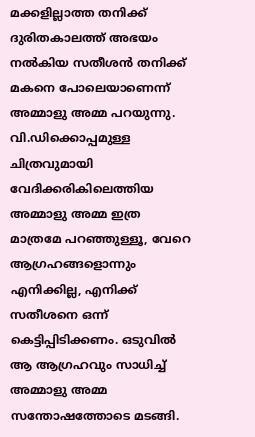മക്കളില്ലാത്ത തനിക്ക് ദുരിതകാലത്ത് അഭയം നൽകിയ സതീശൻ തനിക്ക് മകനെ പോലെയാണെന്ന് അമ്മാളു അമ്മ പറയുന്നു. വി.ഡിക്കൊപ്പമുള്ള ചിത്രവുമായി വേദിക്കരികിലെത്തിയ അമ്മാളു അമ്മ ഇത്ര മാത്രമേ പറഞ്ഞുള്ളൂ, വേറെ ആഗ്രഹങ്ങളൊന്നും എനിക്കില്ല, എനിക്ക് സതീശനെ ഒന്ന് കെട്ടിപ്പിടിക്കണം. ഒടുവിൽ ആ ആഗ്രഹവും സാധിച്ച് അമ്മാളു അമ്മ സന്തോഷത്തോടെ മടങ്ങി.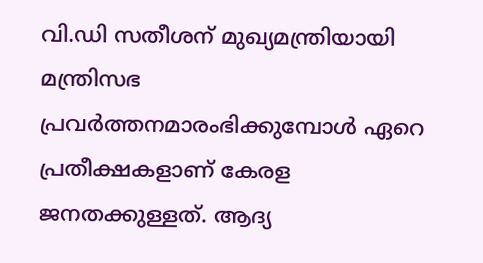വി.ഡി സതീശന് മുഖ്യമന്ത്രിയായി മന്ത്രിസഭ പ്രവർത്തനമാരംഭിക്കുമ്പോൾ ഏറെ പ്രതീക്ഷകളാണ് കേരള ജനതക്കുള്ളത്. ആദ്യ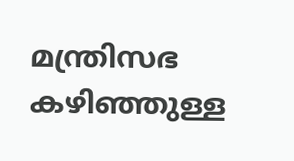മന്ത്രിസഭ കഴിഞ്ഞുള്ള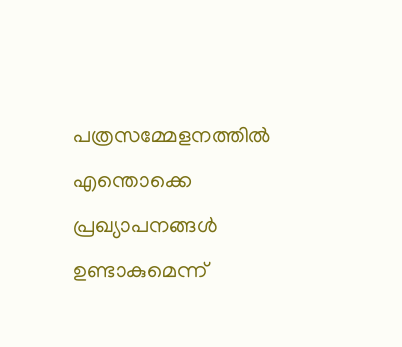പത്രസമ്മേളനത്തിൽ എന്തൊക്കെ പ്രഖ്യാപനങ്ങൾ ഉണ്ടാകുമെന്ന്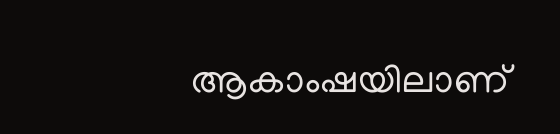ആകാംഷയിലാണ്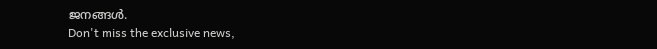ജനങ്ങൾ.
Don't miss the exclusive news,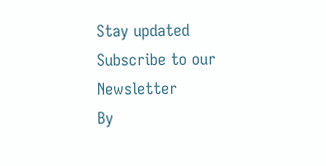Stay updated
Subscribe to our Newsletter
By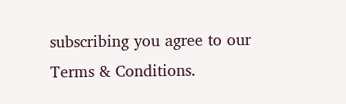subscribing you agree to our Terms & Conditions.